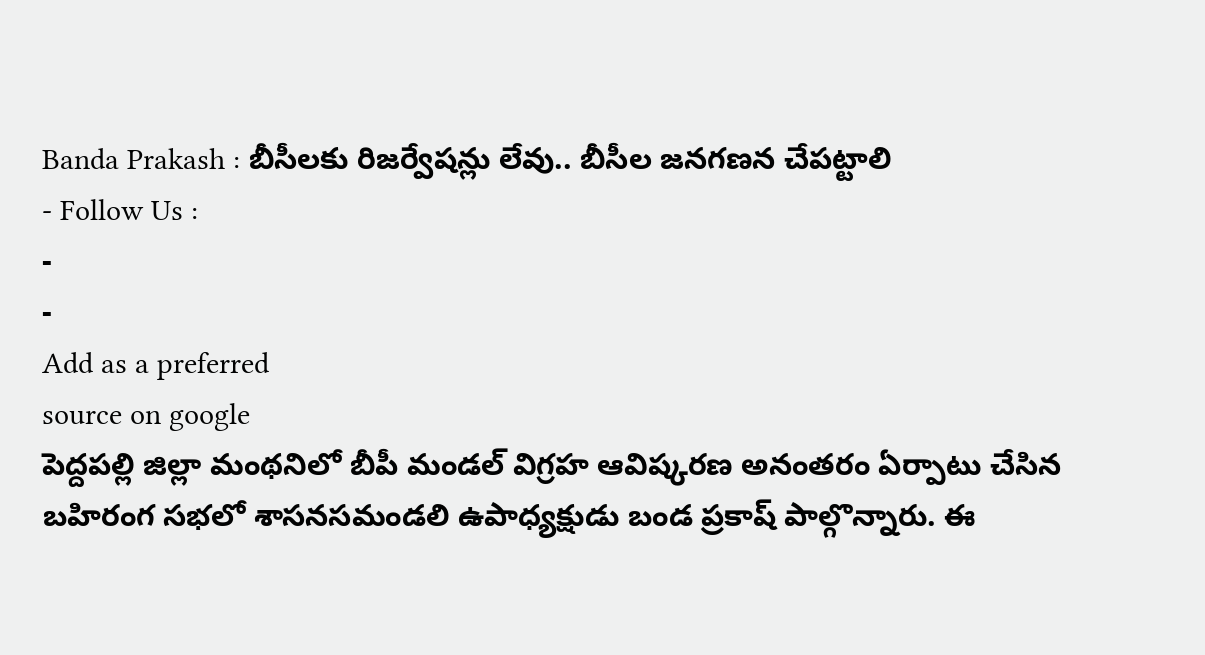Banda Prakash : బీసీలకు రిజర్వేషన్లు లేవు.. బీసీల జనగణన చేపట్టాలి
- Follow Us :
-
-
Add as a preferred
source on google
పెద్దపల్లి జిల్లా మంథనిలో బీపీ మండల్ విగ్రహ ఆవిష్కరణ అనంతరం ఏర్పాటు చేసిన బహిరంగ సభలో శాసనసమండలి ఉపాధ్యక్షుడు బండ ప్రకాష్ పాల్గొన్నారు. ఈ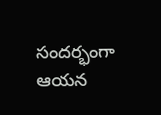సందర్భంగా ఆయన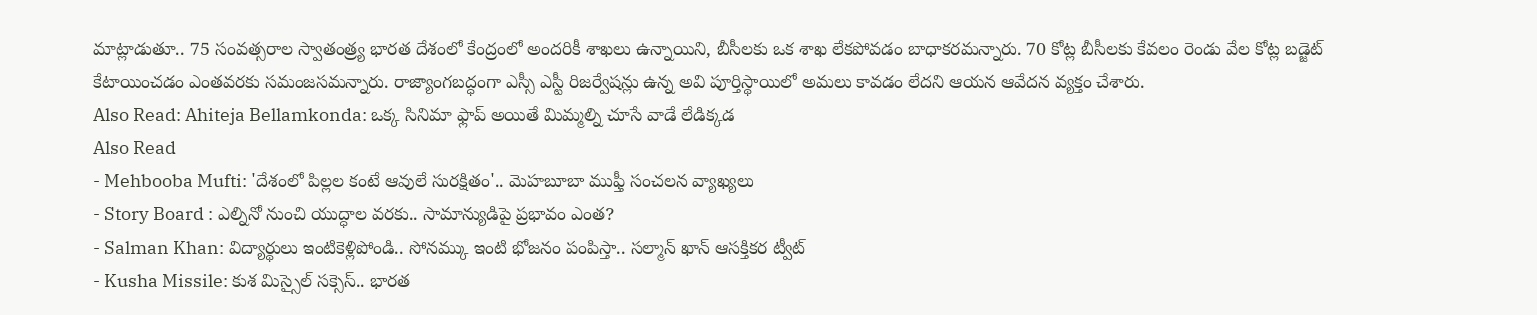మాట్లాడుతూ.. 75 సంవత్సరాల స్వాతంత్ర్య భారత దేశంలో కేంద్రంలో అందరికీ శాఖలు ఉన్నాయిని, బీసీలకు ఒక శాఖ లేకపోవడం బాధాకరమన్నారు. 70 కోట్ల బీసీలకు కేవలం రెండు వేల కోట్ల బడ్జెట్ కేటాయించడం ఎంతవరకు సమంజసమన్నారు. రాజ్యాంగబద్ధంగా ఎస్సీ ఎస్టీ రిజర్వేషన్లు ఉన్న అవి పూర్తిస్థాయిలో అమలు కావడం లేదని ఆయన ఆవేదన వ్యక్తం చేశారు.
Also Read: Ahiteja Bellamkonda: ఒక్క సినిమా ఫ్లాప్ అయితే మిమ్మల్ని చూసే వాడే లేడిక్కడ
Also Read
- Mehbooba Mufti: 'దేశంలో పిల్లల కంటే ఆవులే సురక్షితం'.. మెహబూబా ముఫ్తీ సంచలన వ్యాఖ్యలు
- Story Board : ఎల్నినో నుంచి యుద్ధాల వరకు.. సామాన్యుడిపై ప్రభావం ఎంత?
- Salman Khan: విద్యార్థులు ఇంటికెళ్లిపోండి.. సోనమ్కు ఇంటి భోజనం పంపిస్తా.. సల్మాన్ ఖాన్ ఆసక్తికర ట్వీట్
- Kusha Missile: కుశ మిస్సైల్ సక్సెస్.. భారత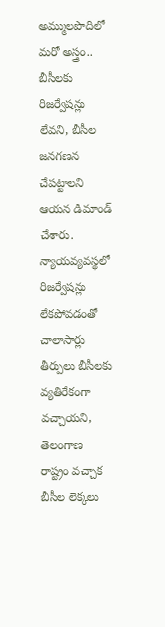అమ్ములపొదిలో మరో అస్త్రం..
బీసీలకు రిజర్వేషన్లు లేవని, బీసీల జనగణన చేపట్టాలని ఆయన డిమాండ్ చేశారు. న్యాయవ్యవస్థలో రిజర్వేషన్లు లేకపోవడంతో చాలాసార్లు తీర్పులు బీసీలకు వ్యతిరేకంగా వచ్చాయని, తెలంగాణ రాష్ట్రం వచ్చాక బీసీల లెక్కలు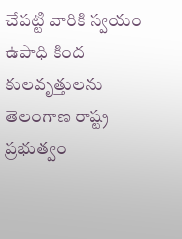చేపట్టి వారికి స్వయం ఉపాధి కింద కులవృత్తులను తెలంగాణ రాష్ట్ర ప్రభుత్వం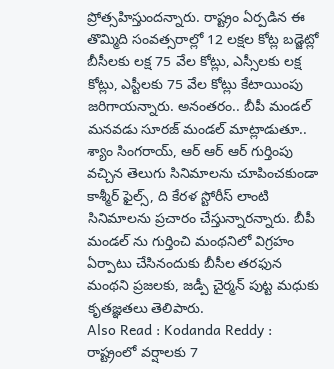ప్రోత్సహిస్తుందన్నారు. రాష్ట్రం ఏర్పడిన ఈ తొమ్మిది సంవత్సరాల్లో 12 లక్షల కోట్ల బడ్జెట్లో బీసీలకు లక్ష 75 వేల కోట్లు, ఎస్సీలకు లక్ష కోట్లు, ఎస్టీలకు 75 వేల కోట్లు కేటాయింపు జరిగాయన్నారు. అనంతరం.. బీపీ మండల్ మనవడు సూరజ్ మండల్ మాట్లాడుతూ.. శ్యాం సింగరాయ్, ఆర్ ఆర్ ఆర్ గుర్తింపు వచ్చిన తెలుగు సినిమాలను చూపించకుండా కాశ్మీర్ ఫైల్స్, ది కేరళ స్టోరీస్ లాంటి సినిమాలను ప్రచారం చేస్తున్నారన్నారు. బీపీ మండల్ ను గుర్తించి మంథనిలో విగ్రహం ఏర్పాటు చేసినందుకు బీసీల తరఫున మంథని ప్రజలకు, జడ్పీ చైర్మన్ పుట్ట మధుకు కృతజ్ఞతలు తెలిపారు.
Also Read : Kodanda Reddy : రాష్ట్రంలో వర్షాలకు 7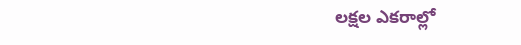లక్షల ఎకరాల్లో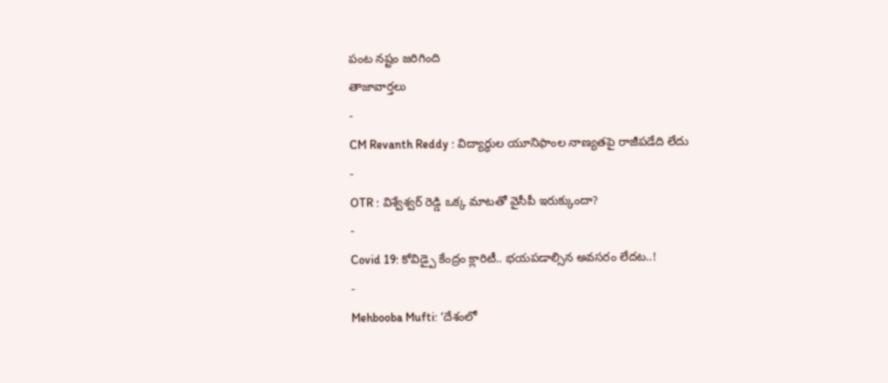పంట నష్టం జరిగింది
తాజావార్తలు
-
CM Revanth Reddy : విద్యార్థుల యూనిఫాంల నాణ్యతపై రాజీపడేది లేదు
-
OTR : విశ్వేశ్వర్ రెడ్డి ఒక్క మాటతో వైసీపీ ఇరుక్కుందా?
-
Covid 19: కోవిడ్పై కేంద్రం క్లారిటీ.. భయపడాల్సిన అవసరం లేదట..!
-
Mehbooba Mufti: ‘దేశంలో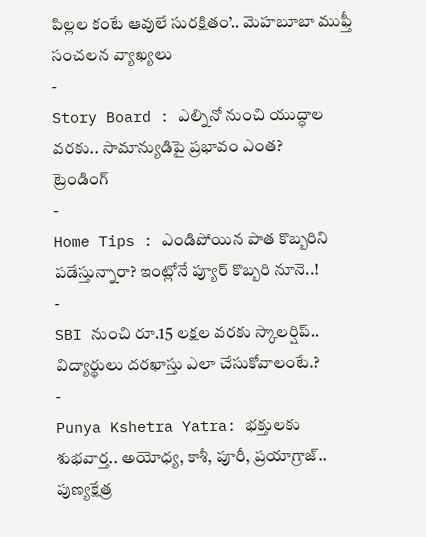పిల్లల కంటే ఆవులే సురక్షితం’.. మెహబూబా ముఫ్తీ సంచలన వ్యాఖ్యలు
-
Story Board : ఎల్నినో నుంచి యుద్ధాల వరకు.. సామాన్యుడిపై ప్రభావం ఎంత?
ట్రెండింగ్
-
Home Tips : ఎండిపోయిన పాత కొబ్బరిని పడేస్తున్నారా? ఇంట్లోనే ప్యూర్ కొబ్బరి నూనె..!
-
SBI నుంచి రూ.15 లక్షల వరకు స్కాలర్షిప్.. విద్యార్థులు దరఖాస్తు ఎలా చేసుకోవాలంటే.?
-
Punya Kshetra Yatra: భక్తులకు శుభవార్త.. అయోధ్య, కాశీ, పూరీ, ప్రయాగ్రాజ్.. పుణ్యక్షేత్ర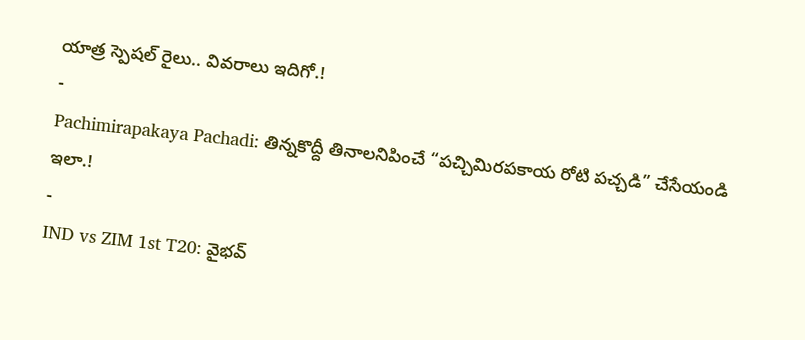యాత్ర స్పెషల్ రైలు.. వివరాలు ఇదిగో.!
-
Pachimirapakaya Pachadi: తిన్నకొద్దీ తినాలనిపించే “పచ్చిమిరపకాయ రోటి పచ్చడి” చేసేయండి ఇలా.!
-
IND vs ZIM 1st T20: వైభవ్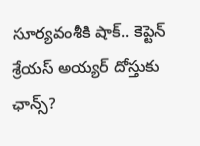సూర్యవంశీకి షాక్.. కెప్టెన్ శ్రేయస్ అయ్యర్ దోస్తుకు ఛాన్స్?